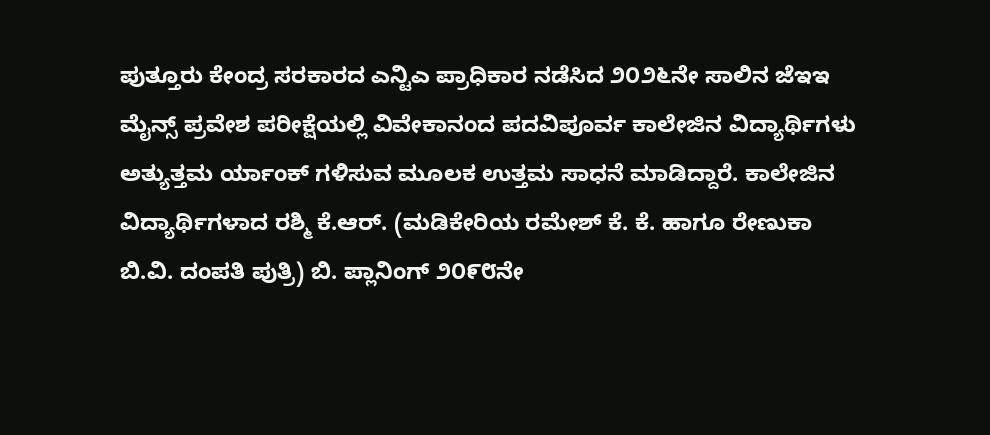ಪುತ್ತೂರು ಕೇಂದ್ರ ಸರಕಾರದ ಎನ್ಟಿಎ ಪ್ರಾಧಿಕಾರ ನಡೆಸಿದ ೨೦೨೬ನೇ ಸಾಲಿನ ಜೆಇಇ ಮೈನ್ಸ್ ಪ್ರವೇಶ ಪರೀಕ್ಷೆಯಲ್ಲಿ ವಿವೇಕಾನಂದ ಪದವಿಪೂರ್ವ ಕಾಲೇಜಿನ ವಿದ್ಯಾರ್ಥಿಗಳು ಅತ್ಯುತ್ತಮ ರ್ಯಾಂಕ್ ಗಳಿಸುವ ಮೂಲಕ ಉತ್ತಮ ಸಾಧನೆ ಮಾಡಿದ್ದಾರೆ. ಕಾಲೇಜಿನ ವಿದ್ಯಾರ್ಥಿಗಳಾದ ರಶ್ಮಿ ಕೆ.ಆರ್. (ಮಡಿಕೇರಿಯ ರಮೇಶ್ ಕೆ. ಕೆ. ಹಾಗೂ ರೇಣುಕಾ ಬಿ.ವಿ. ದಂಪತಿ ಪುತ್ರಿ) ಬಿ. ಪ್ಲಾನಿಂಗ್ ೨೦೯೮ನೇ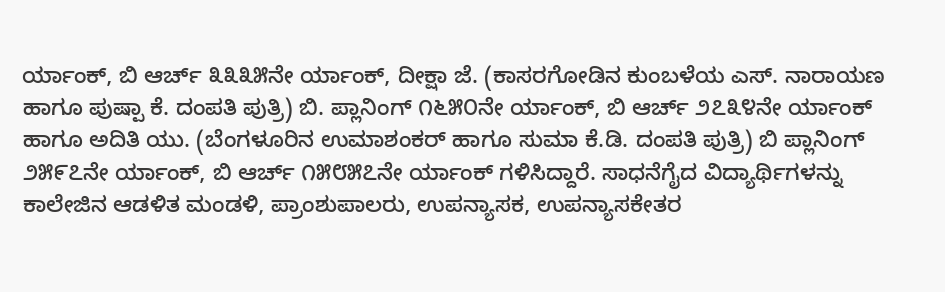ರ್ಯಾಂಕ್, ಬಿ ಆರ್ಚ್ ೩೩೩೫ನೇ ರ್ಯಾಂಕ್, ದೀಕ್ಷಾ ಜೆ. (ಕಾಸರಗೋಡಿನ ಕುಂಬಳೆಯ ಎಸ್. ನಾರಾಯಣ ಹಾಗೂ ಪುಷ್ಪಾ ಕೆ. ದಂಪತಿ ಪುತ್ರಿ) ಬಿ. ಪ್ಲಾನಿಂಗ್ ೧೬೫೦ನೇ ರ್ಯಾಂಕ್, ಬಿ ಆರ್ಚ್ ೨೭೩೪ನೇ ರ್ಯಾಂಕ್ ಹಾಗೂ ಅದಿತಿ ಯು. (ಬೆಂಗಳೂರಿನ ಉಮಾಶಂಕರ್ ಹಾಗೂ ಸುಮಾ ಕೆ.ಡಿ. ದಂಪತಿ ಪುತ್ರಿ) ಬಿ ಪ್ಲಾನಿಂಗ್ ೨೫೯೭ನೇ ರ್ಯಾಂಕ್, ಬಿ ಆರ್ಚ್ ೧೫೮೫೭ನೇ ರ್ಯಾಂಕ್ ಗಳಿಸಿದ್ದಾರೆ. ಸಾಧನೆಗೈದ ವಿದ್ಯಾರ್ಥಿಗಳನ್ನು ಕಾಲೇಜಿನ ಆಡಳಿತ ಮಂಡಳಿ, ಪ್ರಾಂಶುಪಾಲರು, ಉಪನ್ಯಾಸಕ, ಉಪನ್ಯಾಸಕೇತರ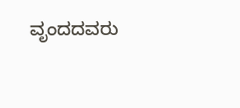ವೃಂದದವರು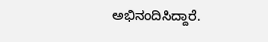ಅಭಿನಂದಿಸಿದ್ದಾರೆ.